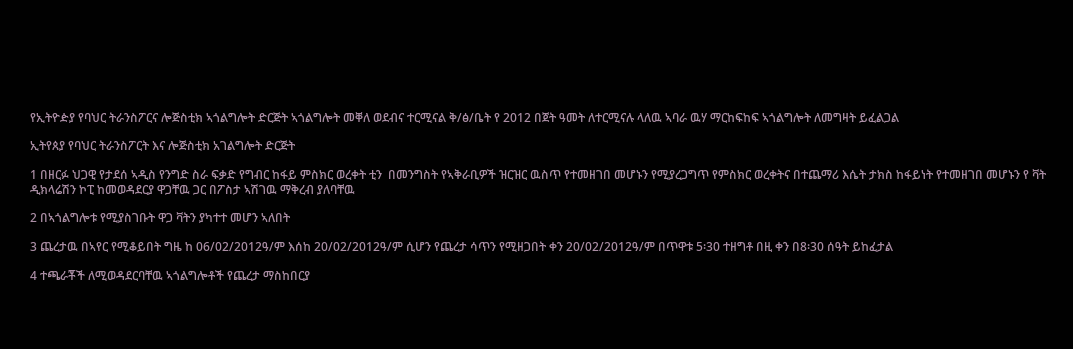የኢትዮዽያ የባህር ትራንስፖርና ሎጅስቲክ ኣጎልግሎት ድርጅት ኣጎልግሎት መቐለ ወደብና ተርሚናል ቅ/ፅ/ቤት የ 2012 በጀት ዓመት ለተርሚናሉ ላለዉ ኣባራ ዉሃ ማርከፍከፍ ኣጎልግሎት ለመግዛት ይፈልጋል

ኢትየጰያ የባህር ትራንስፖርት እና ሎጅስቲክ አገልግሎት ድርጅት

1 በዘርፉ ህጋዊ የታደሰ ኣዲስ የንግድ ስራ ፍቃድ የግብር ከፋይ ምስክር ወረቀት ቲን  በመንግስት የኣቅራቢዎች ዝርዝር ዉስጥ የተመዘገበ መሆኑን የሚያረጋግጥ የምስክር ወረቀትና በተጨማሪ እሴት ታክስ ከፋይነት የተመዘገበ መሆኑን የ ቫት ዲክላሬሽን ኮፒ ከመወዳደርያ ዋጋቸዉ ጋር በፖስታ ኣሽገዉ ማቅረብ ያለባቸዉ

2 በኣጎልግሎቱ የሚያስገቡት ዋጋ ቫትን ያካተተ መሆን ኣለበት

3 ጨረታዉ በኣየር የሚቆይበት ግዜ ከ 06/02/2012ዓ/ም እሰከ 20/02/2012ዓ/ም ሲሆን የጨረታ ሳጥን የሚዘጋበት ቀን 20/02/2012ዓ/ም በጥዋቱ 5፡30 ተዘግቶ በዚ ቀን በ8፡30 ሰዓት ይከፈታል

4 ተጫራቾች ለሚወዳደርባቸዉ ኣጎልግሎቶች የጨረታ ማስከበርያ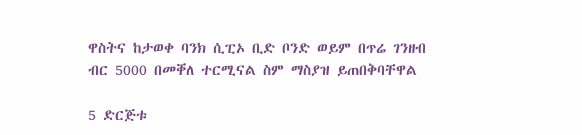ዋስትና ከታወቀ ባንክ ሲፒኦ ቢድ ቦንድ ወይም በጥሬ ገንዘብ ብር 5000 በመቐለ ተርሚናል ስም ማስያዝ ይጠበቅባቸዋል

5 ድርጅቱ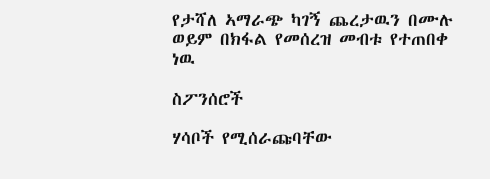የታሻለ ኣማራጭ ካገኝ ጨረታዉን በሙሉ ወይም በክፋል የመሰረዝ መብቱ የተጠበቀ ነዉ

ስፖንሰሮች

ሃሳቦች የሚሰራጩባቸው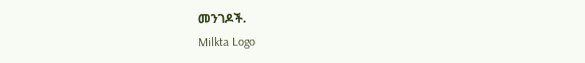መንገዶች.
Milkta Logo